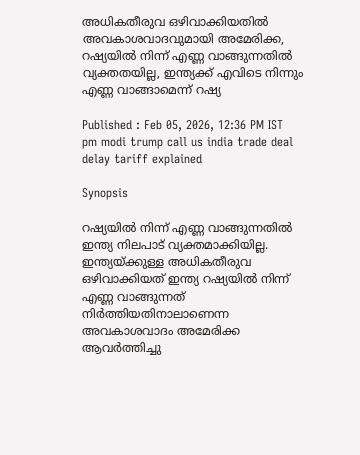അധികതീരുവ ഒഴിവാക്കിയതില്‍ അവകാശവാദവുമായി അമേരിക്ക, റഷ്യയിൽ നിന്ന് എണ്ണ വാങ്ങുന്നതിൽ വ്യക്തതയില്ല, ഇന്ത്യക്ക് എവിടെ നിന്നും എണ്ണ വാങ്ങാമെന്ന് റഷ്യ

Published : Feb 05, 2026, 12:36 PM IST
pm modi trump call us india trade deal delay tariff explained

Synopsis

റഷ്യയിൽ നിന്ന് എണ്ണ വാങ്ങുന്നതിൽ ഇന്ത്യ നിലപാട് വ്യക്തമാക്കിയില്ല. ഇന്ത്യയ്ക്കുള്ള അധികതീരുവ ഒഴിവാക്കിയത് ഇന്ത്യ റഷ്യയിൽ നിന്ന് എണ്ണ വാങ്ങുന്നത് നിർത്തിയതിനാലാണെന്ന അവകാശവാദം അമേരിക്ക ആവർത്തിച്ചു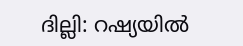ദില്ലി: റഷ്യയിൽ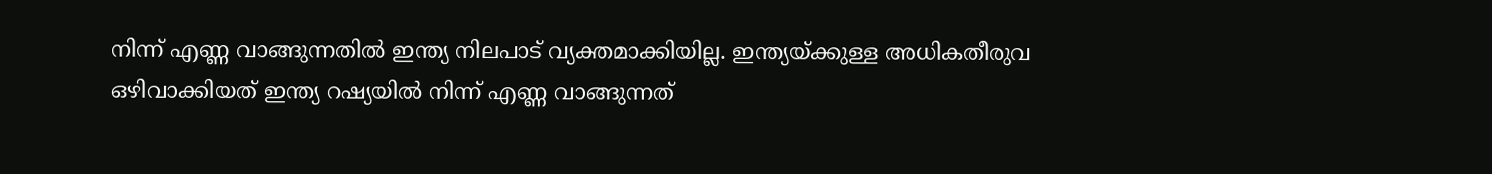നിന്ന് എണ്ണ വാങ്ങുന്നതിൽ ഇന്ത്യ നിലപാട് വ്യക്തമാക്കിയില്ല. ഇന്ത്യയ്ക്കുള്ള അധികതീരുവ ഒഴിവാക്കിയത് ഇന്ത്യ റഷ്യയിൽ നിന്ന് എണ്ണ വാങ്ങുന്നത്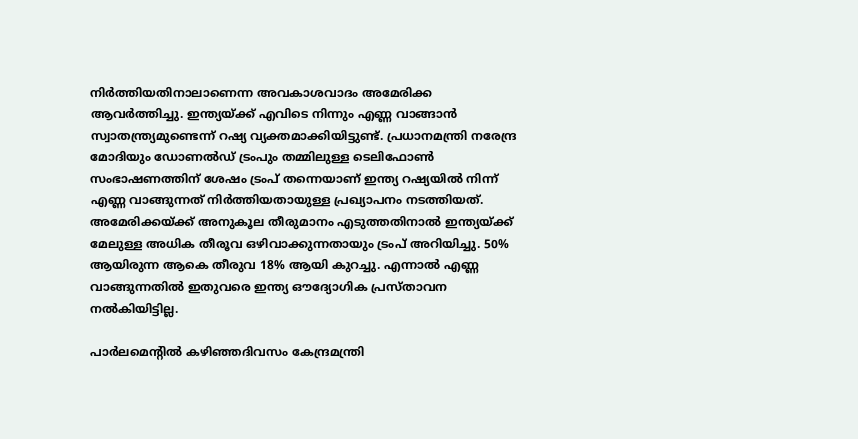നിർത്തിയതിനാലാണെന്ന അവകാശവാദം അമേരിക്ക ആവർത്തിച്ചു. ഇന്ത്യയ്ക്ക് എവിടെ നിന്നും എണ്ണ വാങ്ങാൻ സ്വാതന്ത്ര്യമുണ്ടെന്ന് റഷ്യ വ്യക്തമാക്കിയിട്ടുണ്ട്. പ്രധാനമന്ത്രി നരേന്ദ്ര മോദിയും ഡോണൽഡ് ട്രംപും തമ്മിലുള്ള ടെലിഫോൺ സംഭാഷണത്തിന് ശേഷം ട്രംപ് തന്നെയാണ് ഇന്ത്യ റഷ്യയിൽ നിന്ന് എണ്ണ വാങ്ങുന്നത് നിർത്തിയതായുള്ള പ്രഖ്യാപനം നടത്തിയത്. അമേരിക്കയ്ക്ക് അനുകൂല തീരുമാനം എടുത്തതിനാൽ ഇന്ത്യയ്ക്ക് മേലുള്ള അധിക തീരൂവ ഒഴിവാക്കുന്നതായും ട്രംപ് അറിയിച്ചു. 50% ആയിരുന്ന ആകെ തീരുവ 18% ആയി കുറച്ചു. എന്നാൽ എണ്ണ വാങ്ങുന്നതിൽ ഇതുവരെ ഇന്ത്യ ഔദ്യോഗിക പ്രസ്താവന നൽകിയിട്ടില്ല.

പാർലമെന്റിൽ കഴിഞ്ഞദിവസം കേന്ദ്രമന്ത്രി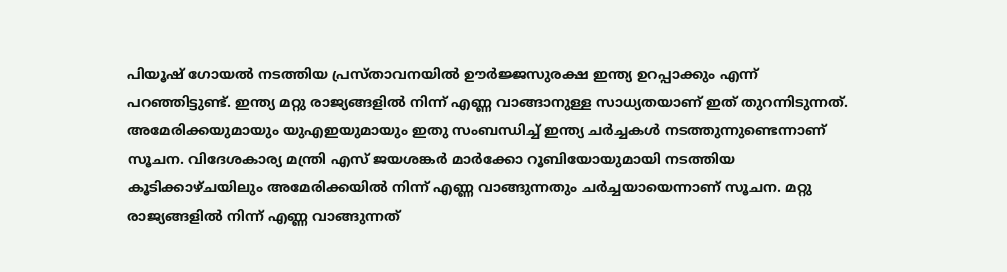പിയൂഷ് ഗോയൽ നടത്തിയ പ്രസ്താവനയില്‍ ഊർജ്ജസുരക്ഷ ഇന്ത്യ ഉറപ്പാക്കും എന്ന് പറഞ്ഞിട്ടുണ്ട്. ഇന്ത്യ മറ്റു രാജ്യങ്ങളിൽ നിന്ന് എണ്ണ വാങ്ങാനുള്ള സാധ്യതയാണ് ഇത് തുറന്നിടുന്നത്. അമേരിക്കയുമായും യുഎഇയുമായും ഇതു സംബന്ധിച്ച് ഇന്ത്യ ചർച്ചകൾ നടത്തുന്നുണ്ടെന്നാണ് സൂചന. വിദേശകാര്യ മന്ത്രി എസ് ജയശങ്കർ മാർക്കോ റൂബിയോയുമായി നടത്തിയ കൂടിക്കാഴ്ചയിലും അമേരിക്കയിൽ നിന്ന് എണ്ണ വാങ്ങുന്നതും ചർച്ചയായെന്നാണ് സൂചന. മറ്റു രാജ്യങ്ങളിൽ നിന്ന് എണ്ണ വാങ്ങുന്നത്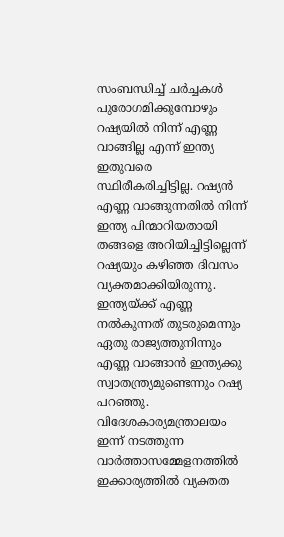സംബന്ധിച്ച് ചർച്ചകൾ പുരോഗമിക്കുമ്പോഴും റഷ്യയിൽ നിന്ന് എണ്ണ വാങ്ങില്ല എന്ന് ഇന്ത്യ ഇതുവരെ സ്ഥിരീകരിച്ചിട്ടില്ല. റഷ്യൻ എണ്ണ വാങ്ങുന്നതിൽ നിന്ന് ഇന്ത്യ പിന്മാറിയതായി തങ്ങളെ അറിയിച്ചിട്ടില്ലെന്ന് റഷ്യയും കഴിഞ്ഞ ദിവസം വ്യക്തമാക്കിയിരുന്നു. ഇന്ത്യയ്ക്ക് എണ്ണ നൽകുന്നത് തുടരുമെന്നും ഏതു രാജ്യത്തുനിന്നും എണ്ണ വാങ്ങാൻ ഇന്ത്യക്കു സ്വാതന്ത്ര്യമുണ്ടെന്നും റഷ്യ പറഞ്ഞു. വിദേശകാര്യമന്ത്രാലയം ഇന്ന് നടത്തുന്ന വാർത്താസമ്മേളനത്തിൽ ഇക്കാര്യത്തിൽ വ്യക്തത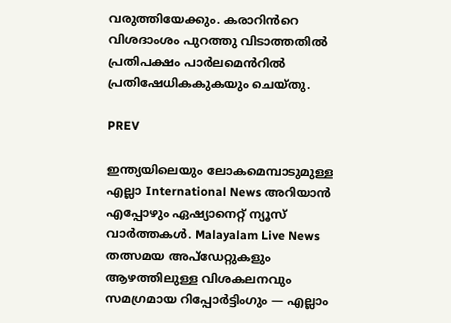വരുത്തിയേക്കും. കരാറിൻറെ വിശദാംശം പുറത്തു വിടാത്തതിൽ പ്രതിപക്ഷം പാർലമെൻറിൽ പ്രതിഷേധികകുകയും ചെയ്തു.

PREV

ഇന്ത്യയിലെയും ലോകമെമ്പാടുമുള്ള എല്ലാ International News അറിയാൻ എപ്പോഴും ഏഷ്യാനെറ്റ് ന്യൂസ് വാർത്തകൾ. Malayalam Live News  തത്സമയ അപ്‌ഡേറ്റുകളും ആഴത്തിലുള്ള വിശകലനവും സമഗ്രമായ റിപ്പോർട്ടിംഗും — എല്ലാം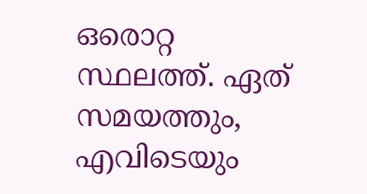ഒരൊറ്റ സ്ഥലത്ത്. ഏത് സമയത്തും, എവിടെയും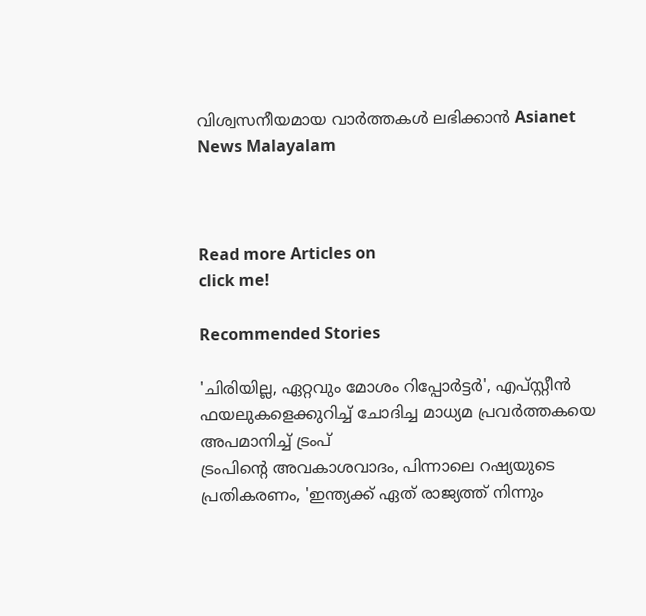വിശ്വസനീയമായ വാർത്തകൾ ലഭിക്കാൻ Asianet News Malayalam



Read more Articles on
click me!

Recommended Stories

'ചിരിയില്ല, ഏറ്റവും മോശം റിപ്പോർട്ടർ', എപ്‌സ്റ്റീൻ ഫയലുകളെക്കുറിച്ച് ചോദിച്ച മാധ്യമ പ്രവർത്തകയെ അപമാനിച്ച് ട്രംപ്
ട്രംപിന്റെ അവകാശവാദം, പിന്നാലെ റഷ്യയുടെ പ്രതികരണം, 'ഇന്ത്യക്ക് ഏത് രാജ്യത്ത് നിന്നും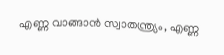എണ്ണ വാങ്ങാൻ സ്വാതന്ത്ര്യം, എണ്ണ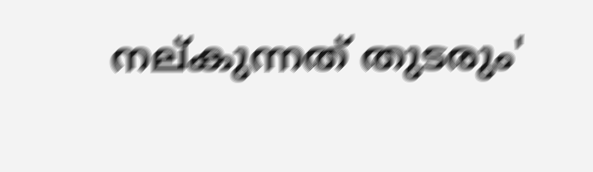നല്കുന്നത് തുടരും'